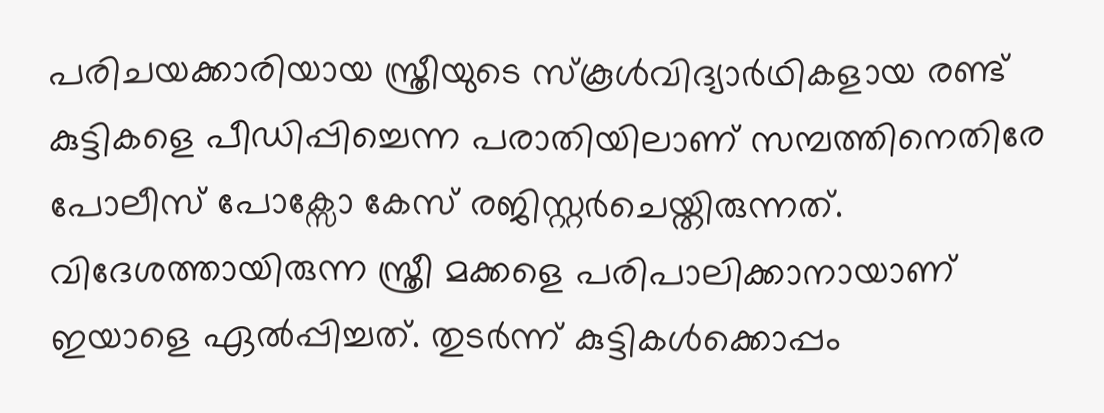പരിചയക്കാരിയായ സ്ത്രീയുടെ സ്കൂൾവിദ്യാർഥികളായ രണ്ട് കുട്ടികളെ പീഡിപ്പിച്ചെന്ന പരാതിയിലാണ് സമ്പത്തിനെതിരേ പോലീസ് പോക്സോ കേസ് രജിസ്റ്റർചെയ്തിരുന്നത്. വിദേശത്തായിരുന്ന സ്ത്രീ മക്കളെ പരിപാലിക്കാനായാണ് ഇയാളെ ഏൽപ്പിച്ചത്. തുടർന്ന് കുട്ടികൾക്കൊപ്പം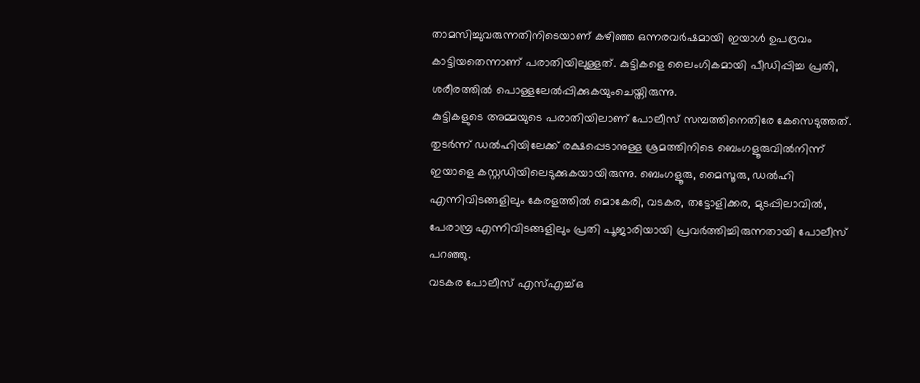താമസിച്ചുവരുന്നതിനിടെയാണ് കഴിഞ്ഞ ഒന്നരവർഷമായി ഇയാൾ ഉപദ്രവം കാട്ടിയതെന്നാണ് പരാതിയിലുള്ളത്. കുട്ടികളെ ലൈംഗികമായി പീഡിപ്പിച്ച പ്രതി, ശരീരത്തിൽ പൊള്ളലേൽപ്പിക്കുകയുംചെയ്തിരുന്നു.
കുട്ടികളുടെ അമ്മയുടെ പരാതിയിലാണ് പോലീസ് സമ്പത്തിനെതിരേ കേസെടുത്തത്. തുടർന്ന് ഡൽഹിയിലേക്ക് രക്ഷപ്പെടാനുള്ള ശ്രമത്തിനിടെ ബെംഗളൂരുവിൽനിന്ന് ഇയാളെ കസ്റ്റഡിയിലെടുക്കുകയായിരുന്നു. ബെംഗളൂരു, മൈസൂരു, ഡൽഹി എന്നിവിടങ്ങളിലും കേരളത്തിൽ മൊകേരി, വടകര, തട്ടോളിക്കര, മുടപ്പിലാവിൽ, പേരാമ്പ്ര എന്നിവിടങ്ങളിലും പ്രതി പൂജാരിയായി പ്രവർത്തിച്ചിരുന്നതായി പോലീസ് പറഞ്ഞു.
വടകര പോലീസ് എസ്എച്ച്ഒ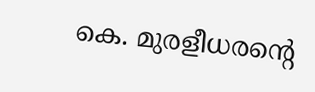കെ. മുരളീധരന്റെ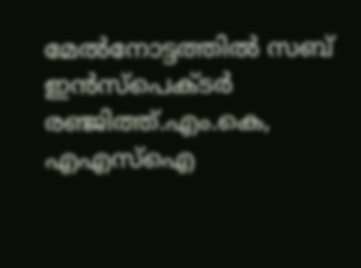മേൽനോട്ടത്തിൽ സബ് ഇൻസ്പെക്ടർ രഞ്ജിത്ത്.എം.കെ, എഎസ്ഐ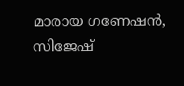മാരായ ഗണേഷൻ, സിജേഷ്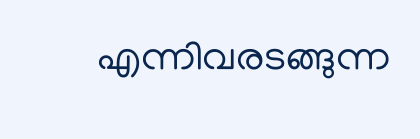എന്നിവരടങ്ങുന്ന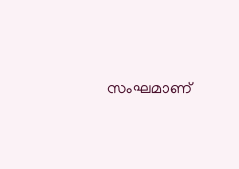സംഘമാണ്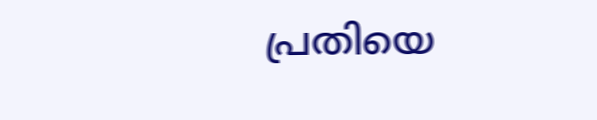പ്രതിയെ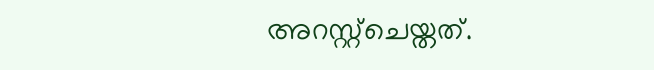അറസ്റ്റ്ചെയ്തത്.